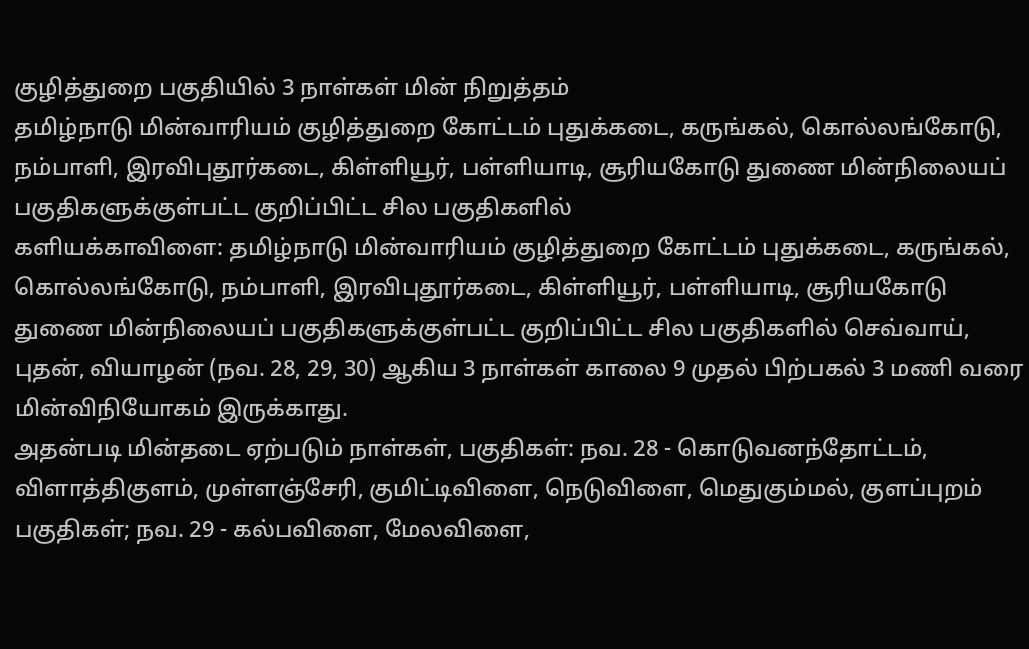குழித்துறை பகுதியில் 3 நாள்கள் மின் நிறுத்தம்
தமிழ்நாடு மின்வாரியம் குழித்துறை கோட்டம் புதுக்கடை, கருங்கல், கொல்லங்கோடு, நம்பாளி, இரவிபுதூர்கடை, கிள்ளியூர், பள்ளியாடி, சூரியகோடு துணை மின்நிலையப் பகுதிகளுக்குள்பட்ட குறிப்பிட்ட சில பகுதிகளில்
களியக்காவிளை: தமிழ்நாடு மின்வாரியம் குழித்துறை கோட்டம் புதுக்கடை, கருங்கல், கொல்லங்கோடு, நம்பாளி, இரவிபுதூர்கடை, கிள்ளியூர், பள்ளியாடி, சூரியகோடு துணை மின்நிலையப் பகுதிகளுக்குள்பட்ட குறிப்பிட்ட சில பகுதிகளில் செவ்வாய், புதன், வியாழன் (நவ. 28, 29, 30) ஆகிய 3 நாள்கள் காலை 9 முதல் பிற்பகல் 3 மணி வரை மின்விநியோகம் இருக்காது.
அதன்படி மின்தடை ஏற்படும் நாள்கள், பகுதிகள்: நவ. 28 - கொடுவனந்தோட்டம், விளாத்திகுளம், முள்ளஞ்சேரி, குமிட்டிவிளை, நெடுவிளை, மெதுகும்மல், குளப்புறம் பகுதிகள்; நவ. 29 - கல்பவிளை, மேலவிளை,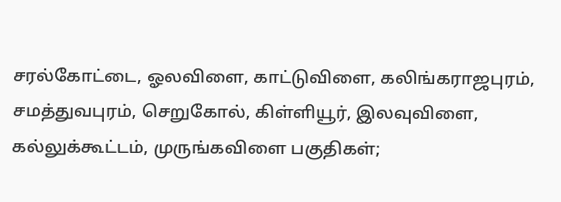சரல்கோட்டை, ஓலவிளை, காட்டுவிளை, கலிங்கராஜபுரம், சமத்துவபுரம், செறுகோல், கிள்ளியூர், இலவுவிளை, கல்லுக்கூட்டம், முருங்கவிளை பகுதிகள்;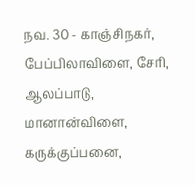நவ. 30 - காஞ்சிநகர், பேப்பிலாவிளை, சேரி, ஆலப்பாடு, மானான்விளை, கருக்குப்பனை,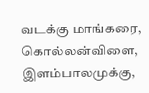வடக்கு மாங்கரை, கொல்லன்விளை, இளம்பாலமுக்கு,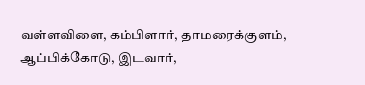வள்ளவிளை, கம்பிளார், தாமரைக்குளம், ஆப்பிக்கோடு, இடவார்,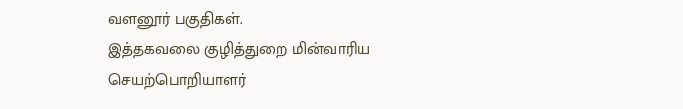வளனூர் பகுதிகள்.
இத்தகவலை குழித்துறை மின்வாரிய செயற்பொறியாளர்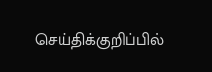செய்திக்குறிப்பில்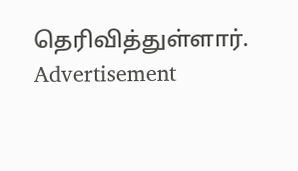தெரிவித்துள்ளார்.
Advertisement